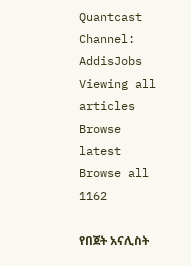Quantcast
Channel: AddisJobs
Viewing all articles
Browse latest Browse all 1162

የበጀት አናሊስት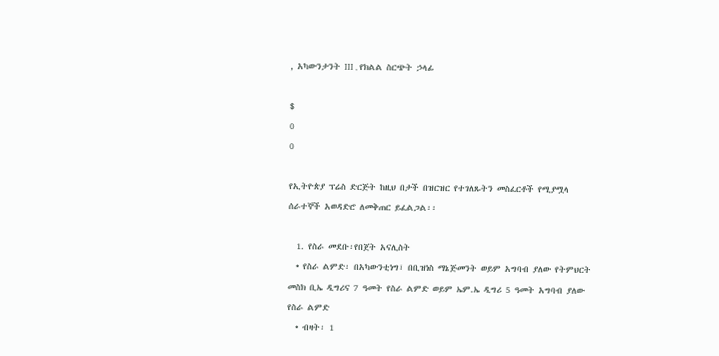, አካውንታንት III , የክልል ስርጭት ኃላፊ

$
0
0

የኢትዮጵያ ፕሬስ ድርጅት ከዚህ በታች በዝርዝር የተገለጹትን መስፈርቶች የሚያሟላ ሰራተኞች አወዳድሮ ለመቅጠር ይፈልጋል፡፡

  1. የስራ መደቡ፡የበጀት አናሊስት
  • የስራ ልምድ፡ በአካውንቲነግ፣ በቢዝነስ ማኔጅመንት ወይም አግባብ ያለው የትምህርት መስክ ቢኤ ዲግሪና 7 ዓመት የስራ ልምድ ወይም ኤም.ኤ ዲግሪ 5 ዓመት አግባብ ያለው የስራ ልምድ
  • ብዛት፡ 1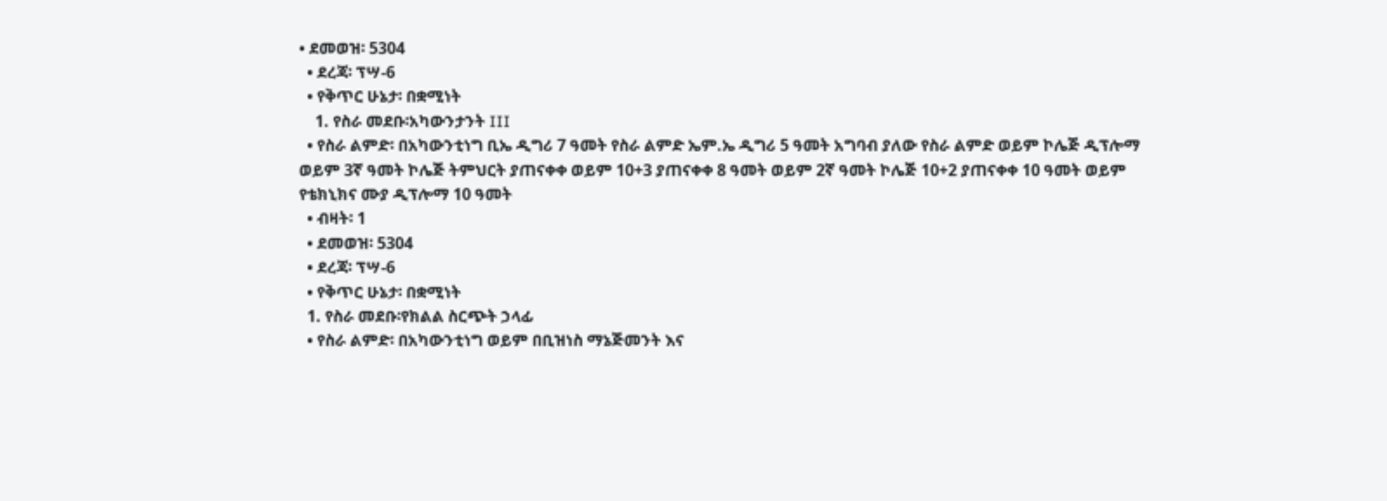• ደመወዝ፡ 5304
  • ደረጃ፡ ፕሣ-6
  • የቅጥር ሁኔታ፡ በቋሚነት
    1. የስራ መደቡ፡አካውንታንት III
  • የስራ ልምድ፡ በአካውንቲነግ ቢኤ ዲግሪ 7 ዓመት የስራ ልምድ ኤም.ኤ ዲግሪ 5 ዓመት አግባብ ያለው የስራ ልምድ ወይም ኮሌጅ ዲፕሎማ ወይም 3ኛ ዓመት ኮሌጅ ትምህርት ያጠናቀቀ ወይም 10+3 ያጠናቀቀ 8 ዓመት ወይም 2ኛ ዓመት ኮሌጅ 10+2 ያጠናቀቀ 10 ዓመት ወይም የቴክኒክና ሙያ ዲፕሎማ 10 ዓመት
  • ብዛት፡ 1
  • ደመወዝ፡ 5304
  • ደረጃ፡ ፕሣ-6
  • የቅጥር ሁኔታ፡ በቋሚነት
  1. የስራ መደቡ፡የክልል ስርጭት ኃላፊ
  • የስራ ልምድ፡ በአካውንቲነግ ወይም በቢዝነስ ማኔጅመንት እና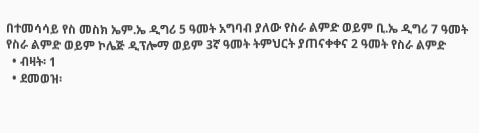በተመሳሳይ የስ መስክ ኤም.ኤ ዲግሪ 5 ዓመት አግባብ ያለው የስራ ልምድ ወይም ቢ.ኤ ዲግሪ 7 ዓመት የስራ ልምድ ወይም ኮሌጅ ዲፕሎማ ወይም 3ኛ ዓመት ትምህርት ያጠናቀቀና 2 ዓመት የስራ ልምድ
  • ብዛት፡ 1
  • ደመወዝ፡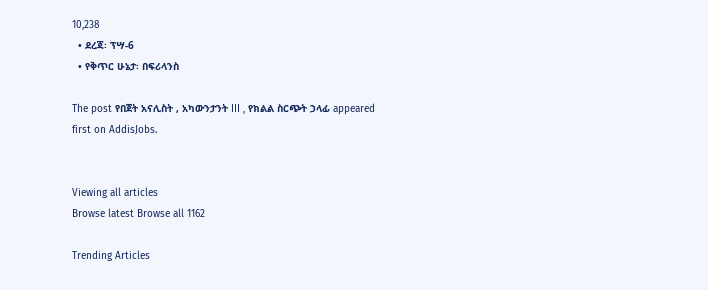10,238
  • ደረጃ፡ ፕሣ-6
  • የቅጥር ሁኔታ፡ በፍሪላንስ

The post የበጀት አናሊስት , አካውንታንት III , የክልል ስርጭት ኃላፊ appeared first on AddisJobs.


Viewing all articles
Browse latest Browse all 1162

Trending Articles